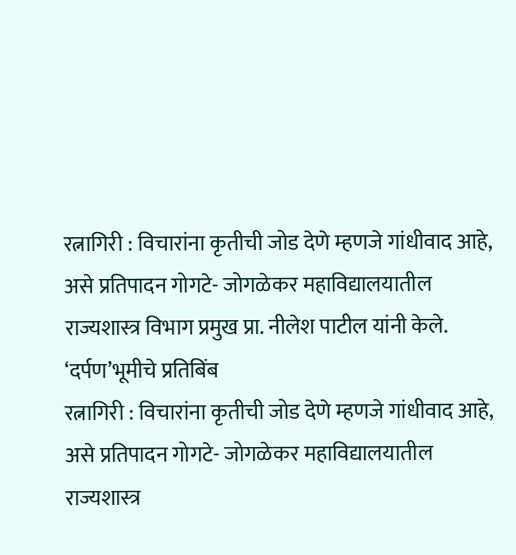रत्नागिरी : विचारांना कृतीची जोड देणे म्हणजे गांधीवाद आहे, असे प्रतिपादन गोगटे- जोगळेकर महाविद्यालयातील राज्यशास्त्र विभाग प्रमुख प्रा. नीलेश पाटील यांनी केले.
‘दर्पण’भूमीचे प्रतिबिंब
रत्नागिरी : विचारांना कृतीची जोड देणे म्हणजे गांधीवाद आहे, असे प्रतिपादन गोगटे- जोगळेकर महाविद्यालयातील राज्यशास्त्र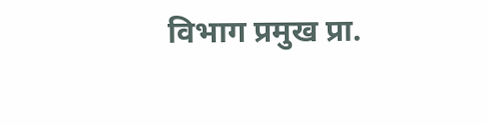विभाग प्रमुख प्रा.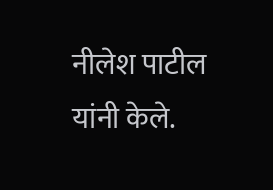नीलेश पाटील यांनी केले.